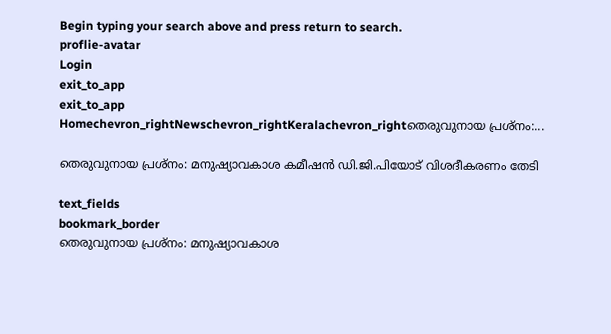Begin typing your search above and press return to search.
proflie-avatar
Login
exit_to_app
exit_to_app
Homechevron_rightNewschevron_rightKeralachevron_rightതെരുവുനായ പ്രശ്നം:...

തെരുവുനായ പ്രശ്നം: മനുഷ്യാവകാശ കമീഷന്‍ ഡി.ജി.പിയോട് വിശദീകരണം തേടി

text_fields
bookmark_border
തെരുവുനായ പ്രശ്നം: മനുഷ്യാവകാശ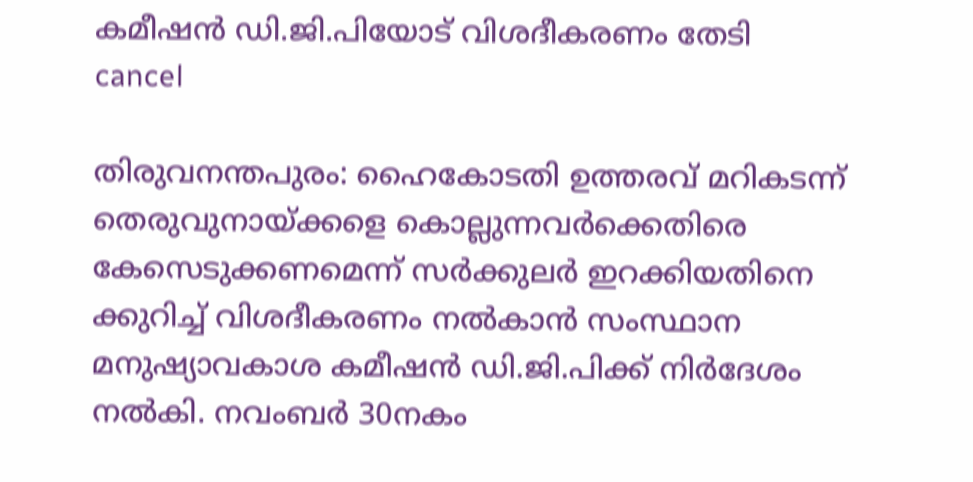കമീഷന്‍ ഡി.ജി.പിയോട് വിശദീകരണം തേടി
cancel

തിരുവനന്തപുരം: ഹൈകോടതി ഉത്തരവ് മറികടന്ന് തെരുവുനായ്ക്കളെ കൊല്ലുന്നവര്‍ക്കെതിരെ കേസെടുക്കണമെന്ന് സര്‍ക്കുലര്‍ ഇറക്കിയതിനെ ക്കുറിച്ച് വിശദീകരണം നല്‍കാന്‍ സംസ്ഥാന മനുഷ്യാവകാശ കമീഷന്‍ ഡി.ജി.പിക്ക് നിര്‍ദേശം നല്‍കി. നവംബര്‍ 30നകം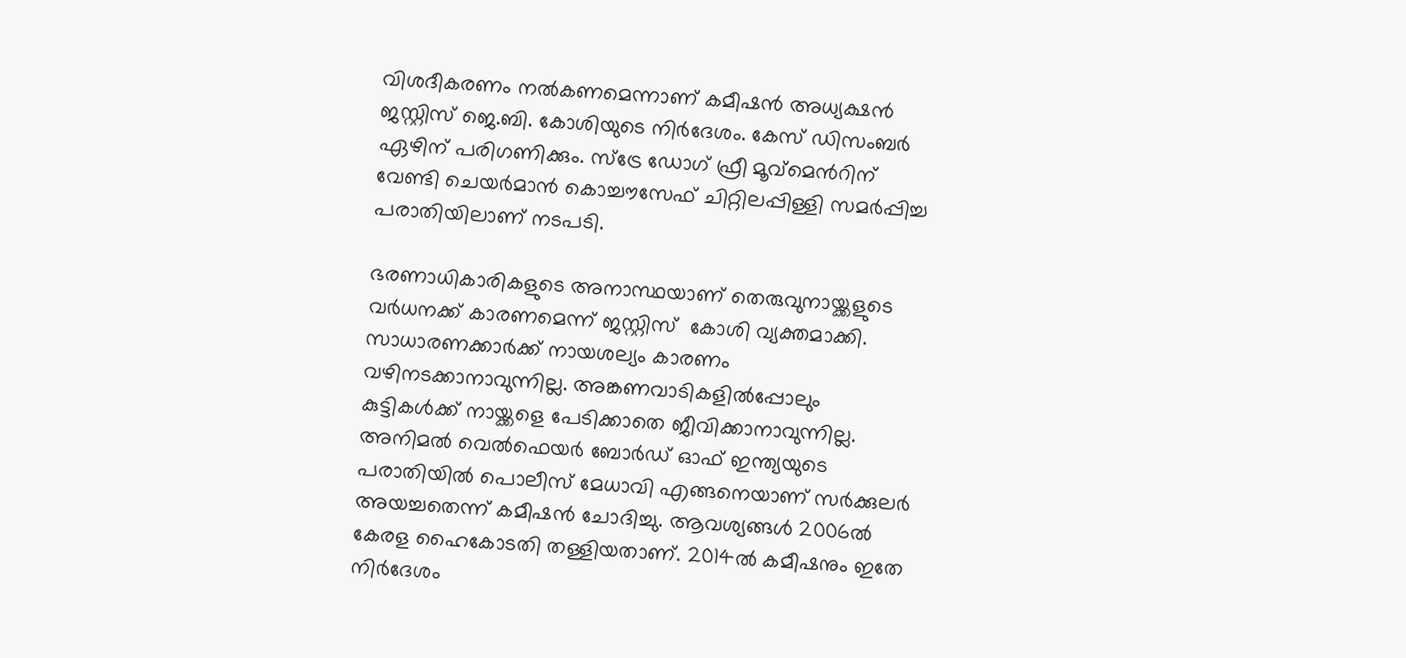വിശദീകരണം നല്‍കണമെന്നാണ് കമീഷന്‍ അധ്യക്ഷന്‍ ജസ്റ്റിസ് ജെ.ബി. കോശിയുടെ നിര്‍ദേശം. കേസ് ഡിസംബര്‍ ഏഴിന് പരിഗണിക്കും. സ്ട്രേ ഡോഗ് ഫ്രീ മൂവ്മെന്‍റിന് വേണ്ടി ചെയര്‍മാന്‍ കൊച്ചൗസേഫ് ചിറ്റിലപ്പിള്ളി സമര്‍പ്പിച്ച പരാതിയിലാണ് നടപടി.

ഭരണാധികാരികളുടെ അനാസ്ഥയാണ് തെരുവുനായ്ക്കളുടെ വര്‍ധനക്ക് കാരണമെന്ന് ജസ്റ്റിസ്  കോശി വ്യക്തമാക്കി. സാധാരണക്കാര്‍ക്ക് നായശല്യം കാരണം വഴിനടക്കാനാവുന്നില്ല. അങ്കണവാടികളില്‍പ്പോലും കുട്ടികള്‍ക്ക് നായ്ക്കളെ പേടിക്കാതെ ജീവിക്കാനാവുന്നില്ല. അനിമല്‍ വെല്‍ഫെയര്‍ ബോര്‍ഡ് ഓഫ് ഇന്ത്യയുടെ പരാതിയില്‍ പൊലീസ് മേധാവി എങ്ങനെയാണ് സര്‍ക്കുലര്‍ അയച്ചതെന്ന് കമീഷന്‍ ചോദിച്ചു. ആവശ്യങ്ങള്‍ 2006ല്‍ കേരള ഹൈകോടതി തള്ളിയതാണ്. 2014ല്‍ കമീഷനും ഇതേ നിര്‍ദേശം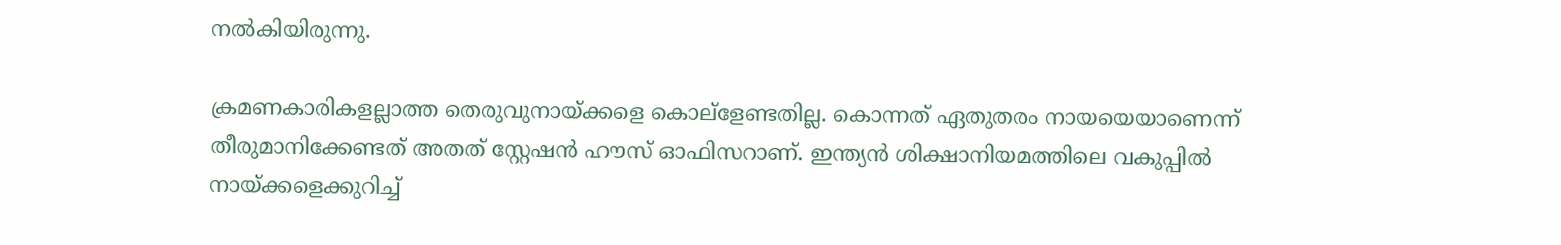നല്‍കിയിരുന്നു.

ക്രമണകാരികളല്ലാത്ത തെരുവുനായ്ക്കളെ കൊല്ളേണ്ടതില്ല. കൊന്നത് ഏതുതരം നായയെയാണെന്ന് തീരുമാനിക്കേണ്ടത് അതത് സ്റ്റേഷന്‍ ഹൗസ് ഓഫിസറാണ്. ഇന്ത്യന്‍ ശിക്ഷാനിയമത്തിലെ വകുപ്പില്‍ നായ്ക്കളെക്കുറിച്ച്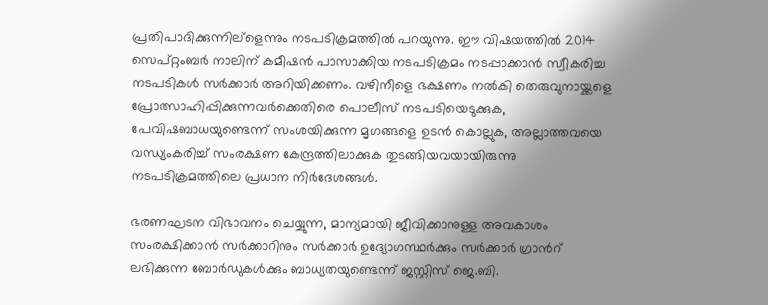പ്രതിപാദിക്കുന്നില്ളെന്നും നടപടിക്രമത്തില്‍ പറയുന്നു. ഈ വിഷയത്തില്‍ 2014 സെപ്റ്റംബര്‍ നാലിന് കമീഷന്‍ പാസാക്കിയ നടപടിക്രമം നടപ്പാക്കാന്‍ സ്വീകരിച്ച നടപടികള്‍ സര്‍ക്കാര്‍ അറിയിക്കണം. വഴിനീളെ ഭക്ഷണം നല്‍കി തെരുവുനായ്ക്കളെ പ്രോത്സാഹിപ്പിക്കുന്നവര്‍ക്കെതിരെ പൊലീസ് നടപടിയെടുക്കുക, പേവിഷബാധയുണ്ടെന്ന് സംശയിക്കുന്ന മൃഗങ്ങളെ ഉടന്‍ കൊല്ലുക, അല്ലാത്തവയെ വന്ധ്യംകരിച്ച് സംരക്ഷണ കേന്ദ്രത്തിലാക്കുക തുടങ്ങിയവയായിരുന്നു നടപടിക്രമത്തിലെ പ്രധാന നിര്‍ദേശങ്ങള്‍.

ഭരണഘടന വിഭാവനം ചെയ്യുന്ന, മാന്യമായി ജീവിക്കാനുള്ള അവകാശം സംരക്ഷിക്കാന്‍ സര്‍ക്കാറിനും സര്‍ക്കാര്‍ ഉദ്യോഗസ്ഥര്‍ക്കും സര്‍ക്കാര്‍ ഗ്രാന്‍റ് ലഭിക്കുന്ന ബോര്‍ഡുകള്‍ക്കും ബാധ്യതയുണ്ടെന്ന് ജസ്റ്റിസ് ജെ.ബി.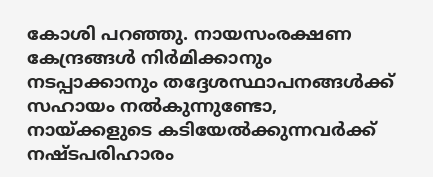കോശി പറഞ്ഞു. നായസംരക്ഷണ കേന്ദ്രങ്ങള്‍ നിര്‍മിക്കാനും നടപ്പാക്കാനും തദ്ദേശസ്ഥാപനങ്ങള്‍ക്ക് സഹായം നല്‍കുന്നുണ്ടോ, നായ്ക്കളുടെ കടിയേല്‍ക്കുന്നവര്‍ക്ക് നഷ്ടപരിഹാരം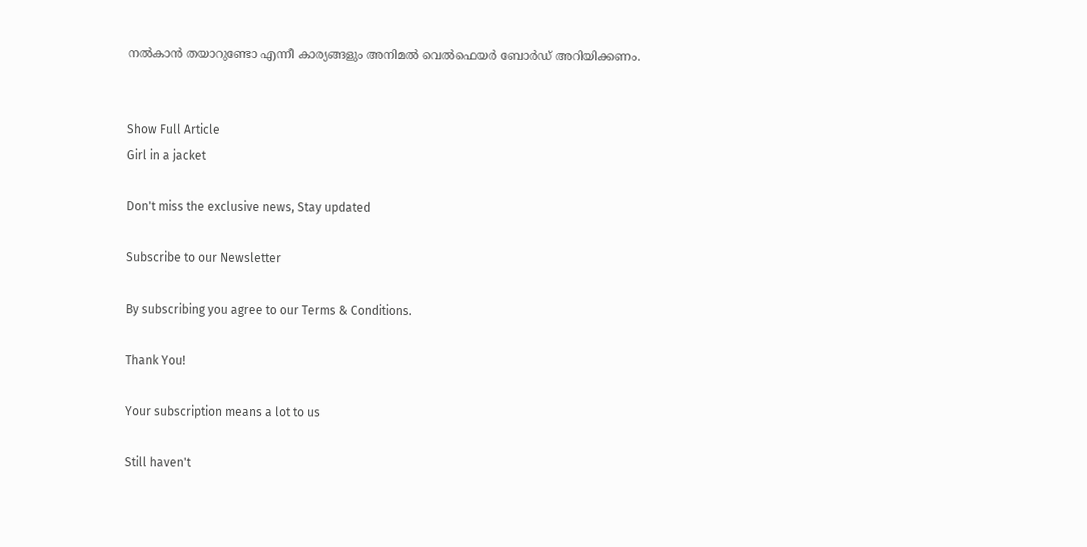നല്‍കാന്‍ തയാറുണ്ടോ എന്നീ കാര്യങ്ങളും അനിമല്‍ വെല്‍ഫെയര്‍ ബോര്‍ഡ് അറിയിക്കണം.


Show Full Article
Girl in a jacket

Don't miss the exclusive news, Stay updated

Subscribe to our Newsletter

By subscribing you agree to our Terms & Conditions.

Thank You!

Your subscription means a lot to us

Still haven't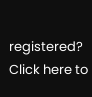registered? Click here to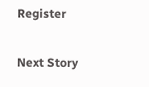Register

Next Story